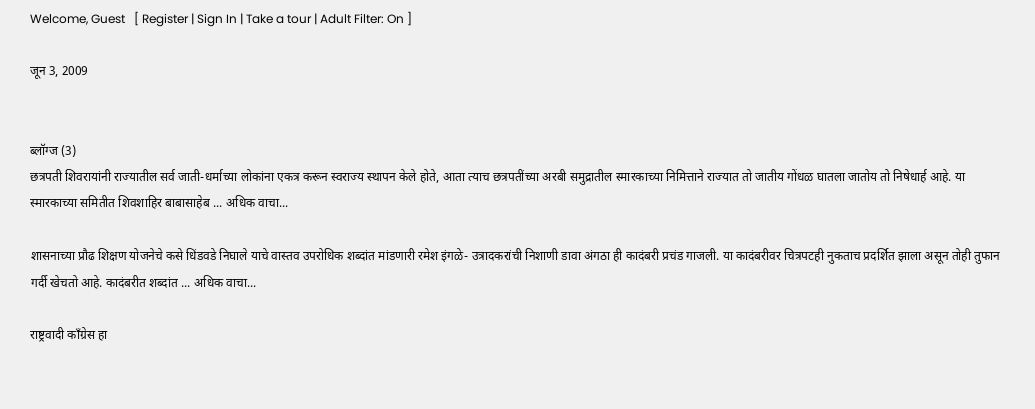Welcome, Guest   [ Register | Sign In | Take a tour | Adult Filter: On ]

जून 3, 2009


ब्लॉग्ज (3)
छत्रपती शिवरायांनी राज्यातील सर्व जाती-धर्माच्या लोकांना एकत्र करून स्वराज्य स्थापन केले होते, आता त्याच छत्रपतींच्या अरबी समुद्रातील स्मारकाच्या निमित्ताने राज्यात तो जातीय गोंधळ घातला जातोय तो निषेधार्ह आहे. या स्मारकाच्या समितीत शिवशाहिर बाबासाहेब ... अधिक वाचा...

शासनाच्या प्रौढ शिक्षण योजनेचे कसे धिंडवडे निघाले याचे वास्तव उपरोधिक शब्दांत मांडणारी रमेश इंगळे- उत्रादकरांची निशाणी डावा अंगठा ही कादंबरी प्रचंड गाजली. या कादंबरीवर चित्रपटही नुकताच प्रदर्शित झाला असून तोही तुफान गर्दी खेचतो आहे. कादंबरीत शब्दांत ... अधिक वाचा...

राष्ट्रवादी कॉंग्रेस हा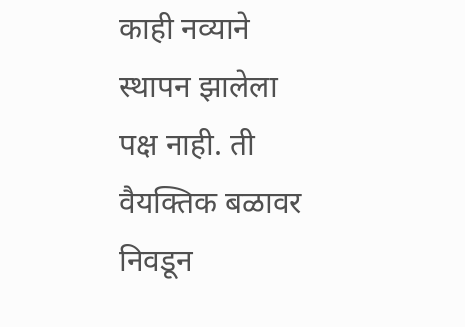काही नव्याने स्थापन झालेला पक्ष नाही. ती वैयक्तिक बळावर निवडून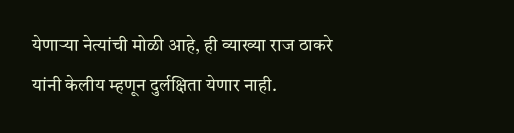येणार्‍या नेत्यांची मोळी आहे, ही व्याख्या राज ठाकरे यांनी केलीय म्हणून दुर्लक्षिता येणार नाही.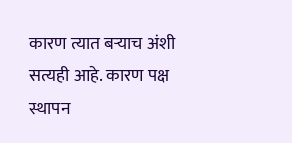कारण त्यात बर्‍याच अंशी सत्यही आहे. कारण पक्ष स्थापन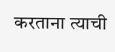करताना त्याची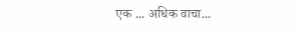एक ... अधिक वाचा...